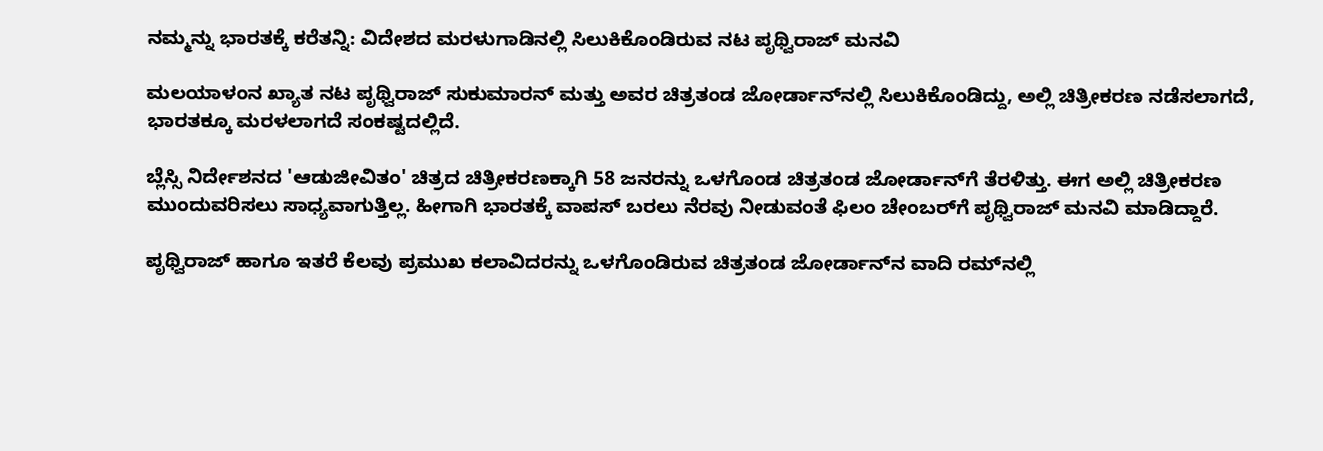ನಮ್ಮನ್ನು ಭಾರತಕ್ಕೆ ಕರೆತನ್ನಿ: ವಿದೇಶದ ಮರಳುಗಾಡಿನಲ್ಲಿ ಸಿಲುಕಿಕೊಂಡಿರುವ ನಟ ಪೃಥ್ವಿರಾಜ್ ಮನವಿ

ಮಲಯಾಳಂನ ಖ್ಯಾತ ನಟ ಪೃಥ್ವಿರಾಜ್ ಸುಕುಮಾರನ್ ಮತ್ತು ಅವರ ಚಿತ್ರತಂಡ ಜೋರ್ಡಾನ್‌ನಲ್ಲಿ ಸಿಲುಕಿಕೊಂಡಿದ್ದು, ಅಲ್ಲಿ ಚಿತ್ರೀಕರಣ ನಡೆಸಲಾಗದೆ, ಭಾರತಕ್ಕೂ ಮರಳಲಾಗದೆ ಸಂಕಷ್ಟದಲ್ಲಿದೆ.

ಬ್ಲೆಸ್ಸಿ ನಿರ್ದೇಶನದ 'ಆಡುಜೀವಿತಂ' ಚಿತ್ರದ ಚಿತ್ರೀಕರಣಕ್ಕಾಗಿ 58 ಜನರನ್ನು ಒಳಗೊಂಡ ಚಿತ್ರತಂಡ ಜೋರ್ಡಾನ್‌ಗೆ ತೆರಳಿತ್ತು. ಈಗ ಅಲ್ಲಿ ಚಿತ್ರೀಕರಣ ಮುಂದುವರಿಸಲು ಸಾಧ್ಯವಾಗುತ್ತಿಲ್ಲ. ಹೀಗಾಗಿ ಭಾರತಕ್ಕೆ ವಾಪಸ್ ಬರಲು ನೆರವು ನೀಡುವಂತೆ ಫಿಲಂ ಚೇಂಬರ್‌ಗೆ ಪೃಥ್ವಿರಾಜ್ ಮನವಿ ಮಾಡಿದ್ದಾರೆ.

ಪೃಥ್ವಿರಾಜ್ ಹಾಗೂ ಇತರೆ ಕೆಲವು ಪ್ರಮುಖ ಕಲಾವಿದರನ್ನು ಒಳಗೊಂಡಿರುವ ಚಿತ್ರತಂಡ ಜೋರ್ಡಾನ್‌ನ ವಾದಿ ರಮ್‌ನಲ್ಲಿ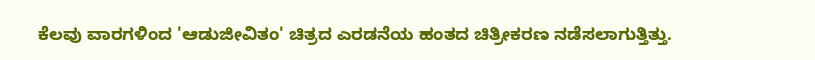ಕೆಲವು ವಾರಗಳಿಂದ 'ಆಡುಜೀವಿತಂ' ಚಿತ್ರದ ಎರಡನೆಯ ಹಂತದ ಚಿತ್ರೀಕರಣ ನಡೆಸಲಾಗುತ್ತಿತ್ತು.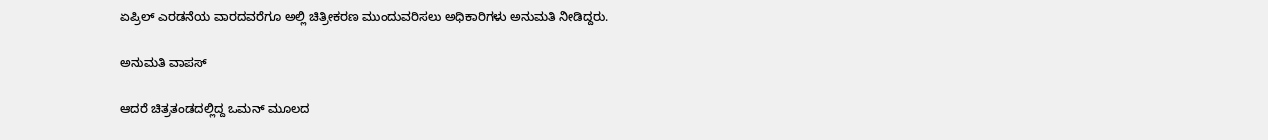ಏಪ್ರಿಲ್ ಎರಡನೆಯ ವಾರದವರೆಗೂ ಅಲ್ಲಿ ಚಿತ್ರೀಕರಣ ಮುಂದುವರಿಸಲು ಅಧಿಕಾರಿಗಳು ಅನುಮತಿ ನೀಡಿದ್ದರು.

ಅನುಮತಿ ವಾಪಸ್

ಆದರೆ ಚಿತ್ರತಂಡದಲ್ಲಿದ್ದ ಒಮನ್ ಮೂಲದ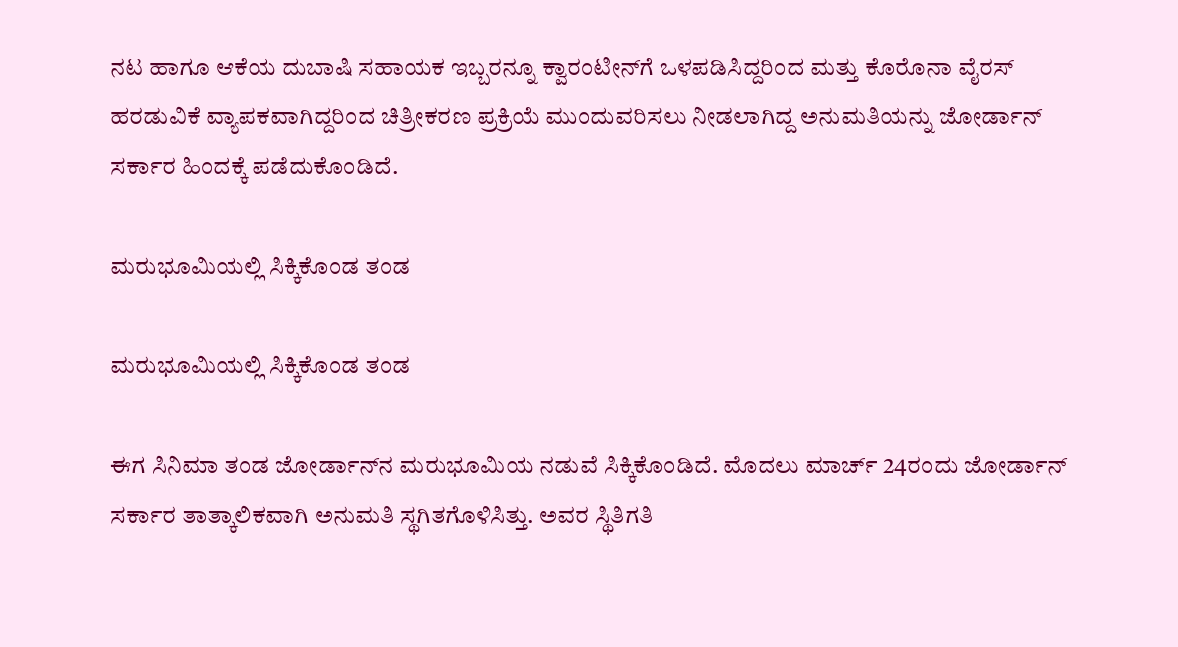ನಟ ಹಾಗೂ ಆಕೆಯ ದುಬಾಷಿ ಸಹಾಯಕ ಇಬ್ಬರನ್ನೂ ಕ್ವಾರಂಟೀನ್‌ಗೆ ಒಳಪಡಿಸಿದ್ದರಿಂದ ಮತ್ತು ಕೊರೊನಾ ವೈರಸ್ ಹರಡುವಿಕೆ ವ್ಯಾಪಕವಾಗಿದ್ದರಿಂದ ಚಿತ್ರೀಕರಣ ಪ್ರಕ್ರಿಯೆ ಮುಂದುವರಿಸಲು ನೀಡಲಾಗಿದ್ದ ಅನುಮತಿಯನ್ನು ಜೋರ್ಡಾನ್ ಸರ್ಕಾರ ಹಿಂದಕ್ಕೆ ಪಡೆದುಕೊಂಡಿದೆ.

ಮರುಭೂಮಿಯಲ್ಲಿ ಸಿಕ್ಕಿಕೊಂಡ ತಂಡ

ಮರುಭೂಮಿಯಲ್ಲಿ ಸಿಕ್ಕಿಕೊಂಡ ತಂಡ

ಈಗ ಸಿನಿಮಾ ತಂಡ ಜೋರ್ಡಾನ್‌ನ ಮರುಭೂಮಿಯ ನಡುವೆ ಸಿಕ್ಕಿಕೊಂಡಿದೆ. ಮೊದಲು ಮಾರ್ಚ್ 24ರಂದು ಜೋರ್ಡಾನ್ ಸರ್ಕಾರ ತಾತ್ಕಾಲಿಕವಾಗಿ ಅನುಮತಿ ಸ್ಥಗಿತಗೊಳಿಸಿತ್ತು. ಅವರ ಸ್ಥಿತಿಗತಿ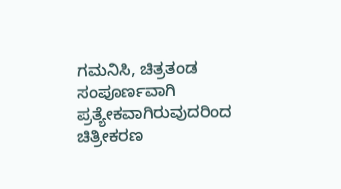ಗಮನಿಸಿ, ಚಿತ್ರತಂಡ ಸಂಪೂರ್ಣವಾಗಿ ಪ್ರತ್ಯೇಕವಾಗಿರುವುದರಿಂದ ಚಿತ್ರೀಕರಣ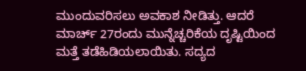ಮುಂದುವರಿಸಲು ಅವಕಾಶ ನೀಡಿತ್ತು. ಆದರೆ ಮಾರ್ಚ್ 27ರಂದು ಮುನ್ನೆಚ್ಚರಿಕೆಯ ದೃಷ್ಟಿಯಿಂದ ಮತ್ತೆ ತಡೆಹಿಡಿಯಲಾಯಿತು. ಸದ್ಯದ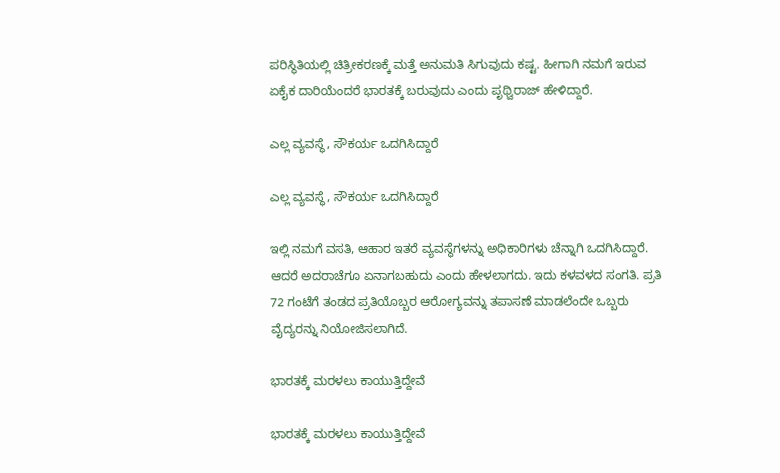ಪರಿಸ್ಥಿತಿಯಲ್ಲಿ ಚಿತ್ರೀಕರಣಕ್ಕೆ ಮತ್ತೆ ಅನುಮತಿ ಸಿಗುವುದು ಕಷ್ಟ. ಹೀಗಾಗಿ ನಮಗೆ ಇರುವ ಏಕೈಕ ದಾರಿಯೆಂದರೆ ಭಾರತಕ್ಕೆ ಬರುವುದು ಎಂದು ಪೃಥ್ವಿರಾಜ್ ಹೇಳಿದ್ದಾರೆ.

ಎಲ್ಲ ವ್ಯವಸ್ಥೆ, ಸೌಕರ್ಯ ಒದಗಿಸಿದ್ದಾರೆ

ಎಲ್ಲ ವ್ಯವಸ್ಥೆ, ಸೌಕರ್ಯ ಒದಗಿಸಿದ್ದಾರೆ

ಇಲ್ಲಿ ನಮಗೆ ವಸತಿ, ಆಹಾರ ಇತರೆ ವ್ಯವಸ್ಥೆಗಳನ್ನು ಅಧಿಕಾರಿಗಳು ಚೆನ್ನಾಗಿ ಒದಗಿಸಿದ್ದಾರೆ. ಆದರೆ ಅದರಾಚೆಗೂ ಏನಾಗಬಹುದು ಎಂದು ಹೇಳಲಾಗದು. ಇದು ಕಳವಳದ ಸಂಗತಿ. ಪ್ರತಿ 72 ಗಂಟೆಗೆ ತಂಡದ ಪ್ರತಿಯೊಬ್ಬರ ಆರೋಗ್ಯವನ್ನು ತಪಾಸಣೆ ಮಾಡಲೆಂದೇ ಒಬ್ಬರು ವೈದ್ಯರನ್ನು ನಿಯೋಜಿಸಲಾಗಿದೆ.

ಭಾರತಕ್ಕೆ ಮರಳಲು ಕಾಯುತ್ತಿದ್ದೇವೆ

ಭಾರತಕ್ಕೆ ಮರಳಲು ಕಾಯುತ್ತಿದ್ದೇವೆ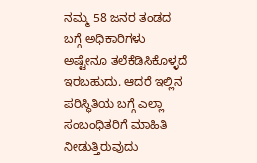ನಮ್ಮ 58 ಜನರ ತಂಡದ ಬಗ್ಗೆ ಅಧಿಕಾರಿಗಳು ಅಷ್ಟೇನೂ ತಲೆಕೆಡಿಸಿಕೊಳ್ಳದೆ ಇರಬಹುದು. ಆದರೆ ಇಲ್ಲಿನ ಪರಿಸ್ಥಿತಿಯ ಬಗ್ಗೆ ಎಲ್ಲಾ ಸಂಬಂಧಿತರಿಗೆ ಮಾಹಿತಿ ನೀಡುತ್ತಿರುವುದು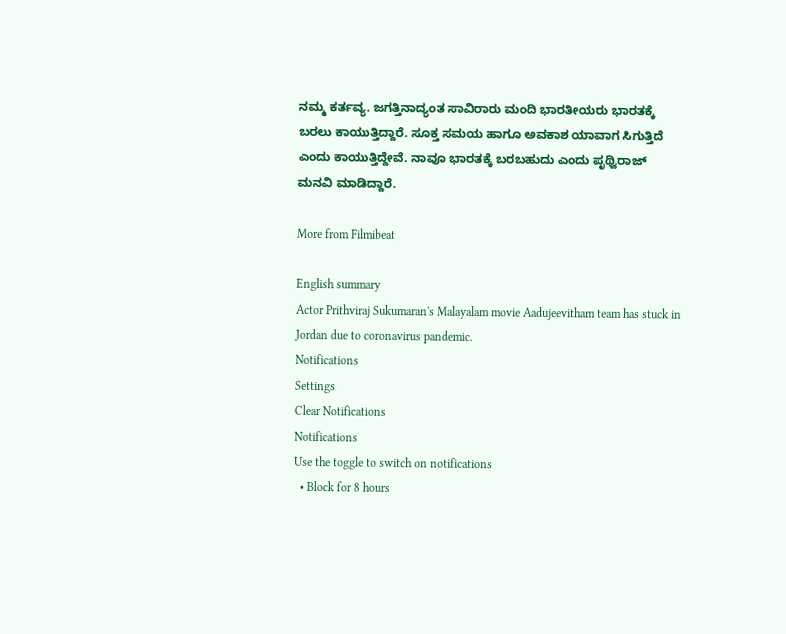ನಮ್ಮ ಕರ್ತವ್ಯ. ಜಗತ್ತಿನಾದ್ಯಂತ ಸಾವಿರಾರು ಮಂದಿ ಭಾರತೀಯರು ಭಾರತಕ್ಕೆ ಬರಲು ಕಾಯುತ್ತಿದ್ದಾರೆ. ಸೂಕ್ತ ಸಮಯ ಹಾಗೂ ಅವಕಾಶ ಯಾವಾಗ ಸಿಗುತ್ತಿದೆ ಎಂದು ಕಾಯುತ್ತಿದ್ದೇವೆ. ನಾವೂ ಭಾರತಕ್ಕೆ ಬರಬಹುದು ಎಂದು ಪೃಥ್ವಿರಾಜ್ ಮನವಿ ಮಾಡಿದ್ದಾರೆ.

More from Filmibeat

English summary
Actor Prithviraj Sukumaran's Malayalam movie Aadujeevitham team has stuck in Jordan due to coronavirus pandemic.
Notifications
Settings
Clear Notifications
Notifications
Use the toggle to switch on notifications
  • Block for 8 hours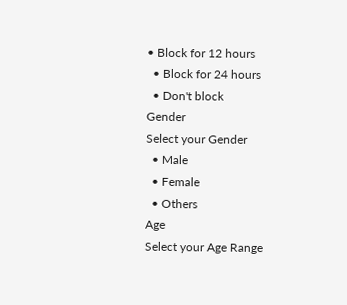• Block for 12 hours
  • Block for 24 hours
  • Don't block
Gender
Select your Gender
  • Male
  • Female
  • Others
Age
Select your Age Range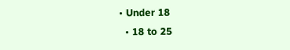• Under 18
  • 18 to 25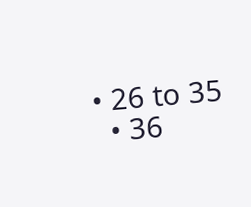• 26 to 35
  • 36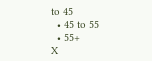to 45
  • 45 to 55
  • 55+
X